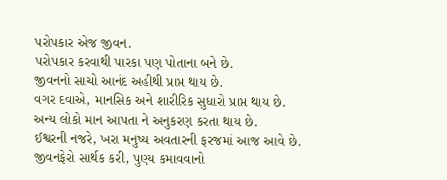પરોપકાર એજ જીવન.
પરોપકાર કરવાથી પારકા પણ પોતાના બને છે.
જીવનનો સાચો આનંદ અહીથી પ્રાપ્ત થાય છે.
વગર દવાએ, માનસિક અને શારીરિક સુધારો પ્રાપ્ત થાય છે.
અન્ય લોકો માન આપતા ને અનુકરણ કરતા થાય છે.
ઈશ્વરની નજરે, ખરા મનુષ્ય અવતારની ફરજમાં આજ આવે છે.
જીવનફેરો સાર્થક કરી, પુણ્ય કમાવવાનો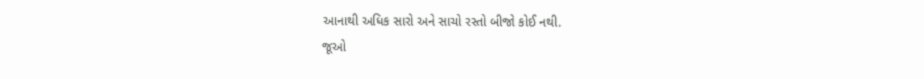આનાથી અધિક સારો અને સાચો રસ્તો બીજો કોઈ નથી.
જૂઓ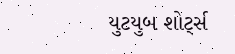યુટયુબ શોર્ટ્સ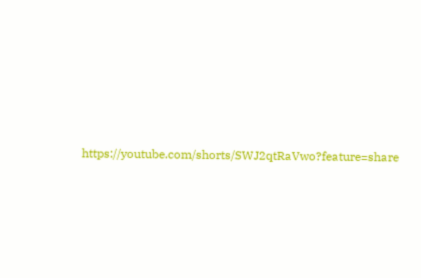https://youtube.com/shorts/SWJ2qtRaVwo?feature=share